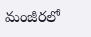మంజీరలో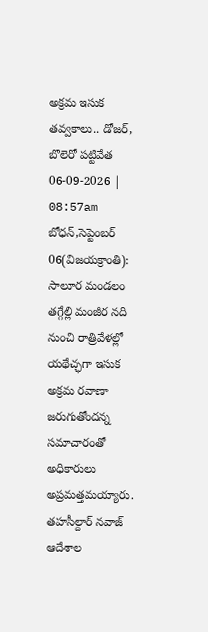అక్రమ ఇసుక తవ్వకాలు.. డోజర్, బొలెరో పట్టివేత
06-09-2026 | 08:57am
బోధన్,సెప్టెంబర్ 06(విజయక్రాంతి): సాలూర మండలం తగ్గేల్లి మంజీర నది నుంచి రాత్రివేళల్లో యథేచ్ఛగా ఇసుక అక్రమ రవాణా జరుగుతోందన్న సమాచారంతో అధికారులు అప్రమత్తమయ్యారు. తహసీల్దార్ నవాజ్ ఆదేశాల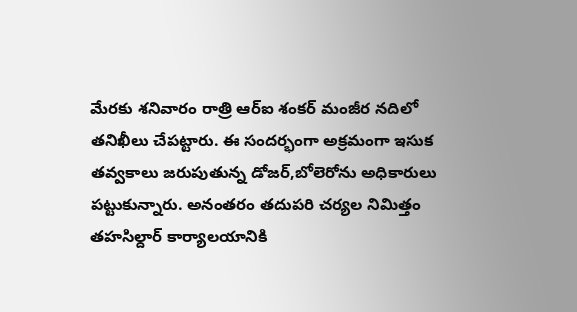మేరకు శనివారం రాత్రి ఆర్ఐ శంకర్ మంజీర నదిలో తనిఖీలు చేపట్టారు. ఈ సందర్భంగా అక్రమంగా ఇసుక తవ్వకాలు జరుపుతున్న డోజర్,బోలెరోను అధికారులు పట్టుకున్నారు. అనంతరం తదుపరి చర్యల నిమిత్తం తహసిల్దార్ కార్యాలయానికి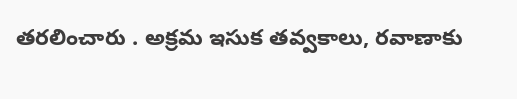తరలించారు . అక్రమ ఇసుక తవ్వకాలు, రవాణాకు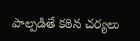పాల్పడితే కఠిన చర్యలు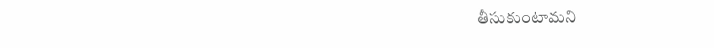తీసుకుంటామని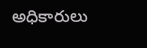అధికారులు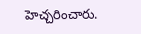హెచ్చరించారు.